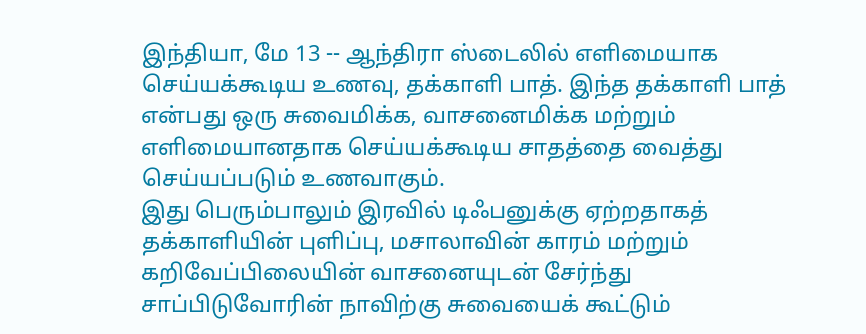இந்தியா, மே 13 -- ஆந்திரா ஸ்டைலில் எளிமையாக செய்யக்கூடிய உணவு, தக்காளி பாத். இந்த தக்காளி பாத் என்பது ஒரு சுவைமிக்க, வாசனைமிக்க மற்றும் எளிமையானதாக செய்யக்கூடிய சாதத்தை வைத்து செய்யப்படும் உணவாகும்.
இது பெரும்பாலும் இரவில் டிஃபனுக்கு ஏற்றதாகத் தக்காளியின் புளிப்பு, மசாலாவின் காரம் மற்றும் கறிவேப்பிலையின் வாசனையுடன் சேர்ந்து சாப்பிடுவோரின் நாவிற்கு சுவையைக் கூட்டும்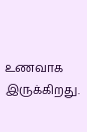உணவாக இருக்கிறது.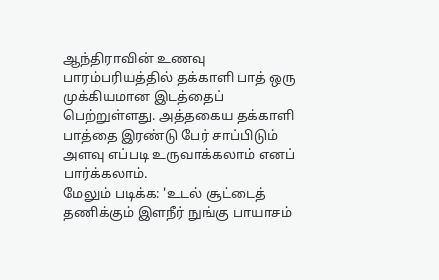ஆந்திராவின் உணவு பாரம்பரியத்தில் தக்காளி பாத் ஒரு முக்கியமான இடத்தைப் பெற்றுள்ளது. அத்தகைய தக்காளி பாத்தை இரண்டு பேர் சாப்பிடும் அளவு எப்படி உருவாக்கலாம் எனப் பார்க்கலாம்.
மேலும் படிக்க: 'உடல் சூட்டைத் தணிக்கும் இளநீர் நுங்கு பாயாசம்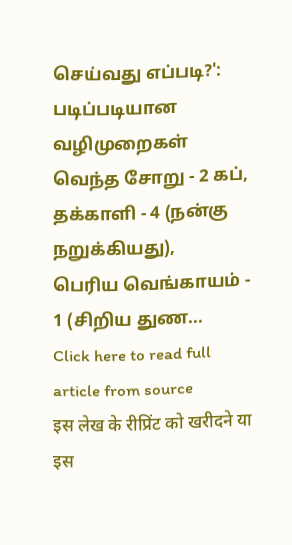செய்வது எப்படி?': படிப்படியான வழிமுறைகள்
வெந்த சோறு - 2 கப்,
தக்காளி - 4 (நன்கு நறுக்கியது),
பெரிய வெங்காயம் - 1 (சிறிய துண...
Click here to read full article from source
इस लेख के रीप्रिंट को खरीदने या इस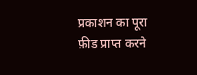प्रकाशन का पूरा फ़ीड प्राप्त करने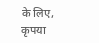के लिए, कृपया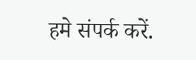हमे संपर्क करें.